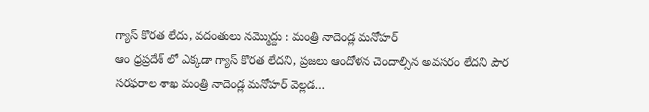గ్యాస్ కొరత లేదు, వదంతులు నమ్మొద్దు : మంత్రి నాదెండ్ల మనోహర్
ఆం ధ్రప్రదేశ్ లో ఎక్కడా గ్యాస్ కొరత లేదని, ప్రజలు ఆందోళన చెందాల్సిన అవసరం లేదని పౌర సరఫరాల శాఖ మంత్రి నాదెండ్ల మనోహర్ వెల్లడ…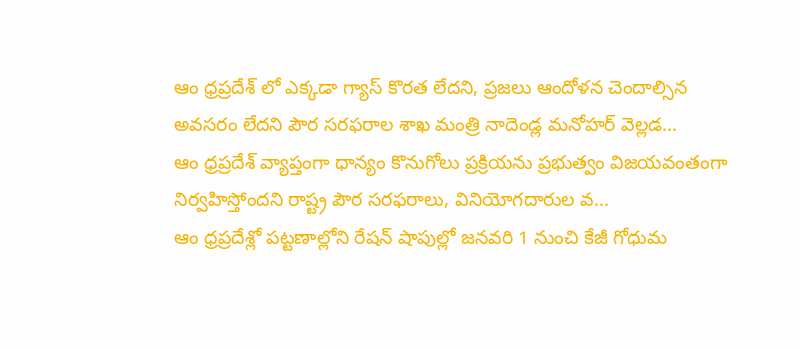ఆం ధ్రప్రదేశ్ లో ఎక్కడా గ్యాస్ కొరత లేదని, ప్రజలు ఆందోళన చెందాల్సిన అవసరం లేదని పౌర సరఫరాల శాఖ మంత్రి నాదెండ్ల మనోహర్ వెల్లడ…
ఆం ధ్రప్రదేశ్ వ్యాప్తంగా ధాన్యం కొనుగోలు ప్రక్రియను ప్రభుత్వం విజయవంతంగా నిర్వహిస్తోందని రాష్ట్ర పౌర సరఫరాలు, వినియోగదారుల వ…
ఆం ధ్రప్రదేశ్లో పట్టణాల్లోని రేషన్ షాపుల్లో జనవరి 1 నుంచి కేజీ గోధుమ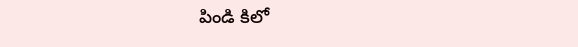పిండి కిలో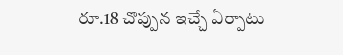రూ.18 చొప్పున ఇచ్చే ఏర్పాటు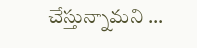చేస్తున్నామని …